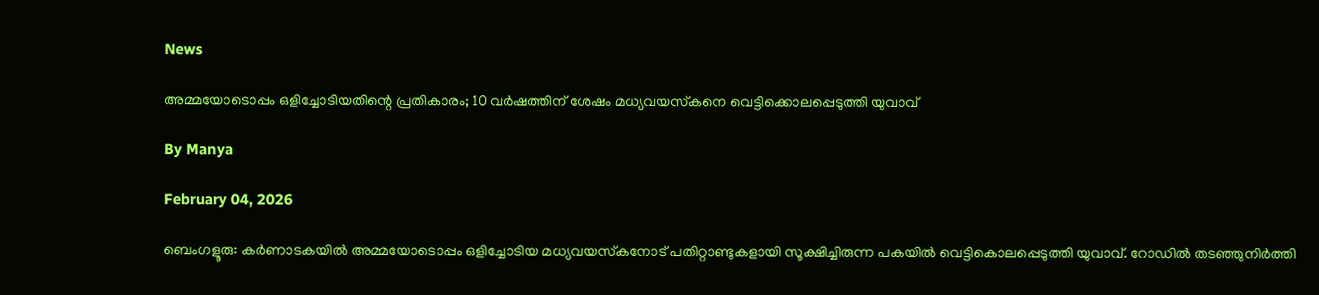News

അമ്മയോടൊപ്പം ഒളിച്ചോടിയതിന്റെ പ്രതികാരം; 10 വര്‍ഷത്തിന് ശേഷം മധ്യവയസ്‌കനെ വെട്ടിക്കൊലപ്പെടുത്തി യുവാവ്

By Manya

February 04, 2026

ബെംഗളൂരു: കര്‍ണാടകയില്‍ അമ്മയോടൊപ്പം ഒളിച്ചോടിയ മധ്യവയസ്‌കനോട് പതിറ്റാണ്ടുകളായി സൂക്ഷിച്ചിരുന്ന പകയില്‍ വെട്ടികൊലപ്പെടുത്തി യുവാവ്. റോഡില്‍ തടഞ്ഞുനിര്‍ത്തി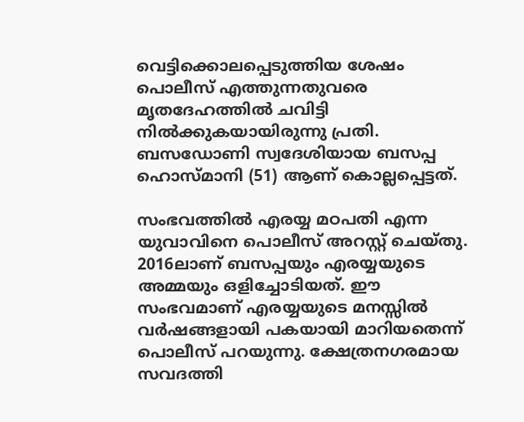വെട്ടിക്കൊലപ്പെടുത്തിയ ശേഷം പൊലീസ് എത്തുന്നതുവരെ മൃതദേഹത്തില്‍ ചവിട്ടി നില്‍ക്കുകയായിരുന്നു പ്രതി. ബസഡോണി സ്വദേശിയായ ബസപ്പ ഹൊസ്മാനി (51) ആണ് കൊല്ലപ്പെട്ടത്.

സംഭവത്തില്‍ എരയ്യ മഠപതി എന്ന യുവാവിനെ പൊലീസ് അറസ്റ്റ് ചെയ്തു. 2016ലാണ് ബസപ്പയും എരയ്യയുടെ അമ്മയും ഒളിച്ചോടിയത്. ഈ സംഭവമാണ് എരയ്യയുടെ മനസ്സില്‍ വര്‍ഷങ്ങളായി പകയായി മാറിയതെന്ന് പൊലീസ് പറയുന്നു. ക്ഷേത്രനഗരമായ സവദത്തി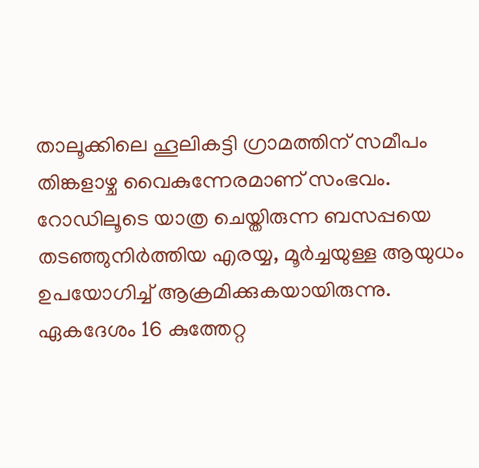താലൂക്കിലെ ഹൂലികട്ടി ഗ്രാമത്തിന് സമീപം തിങ്കളാഴ്ച വൈകുന്നേരമാണ് സംഭവം. റോഡിലൂടെ യാത്ര ചെയ്തിരുന്ന ബസപ്പയെ തടഞ്ഞുനിര്‍ത്തിയ എരയ്യ, മൂര്‍ച്ചയുള്ള ആയുധം ഉപയോഗിച്ച് ആക്രമിക്കുകയായിരുന്നു. ഏകദേശം 16 കുത്തേറ്റ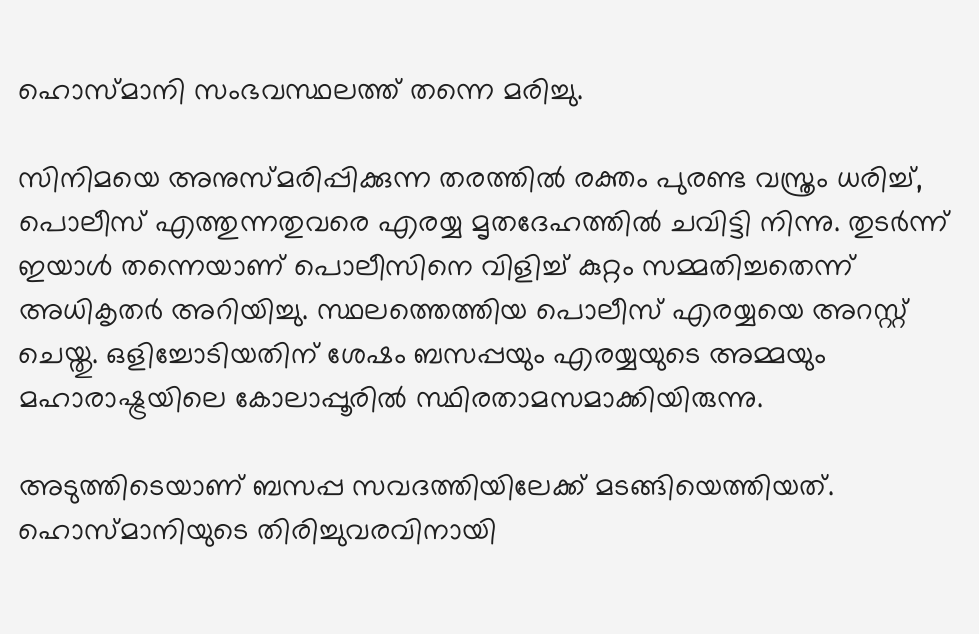ഹൊസ്മാനി സംഭവസ്ഥലത്ത് തന്നെ മരിച്ചു.

സിനിമയെ അനുസ്മരിപ്പിക്കുന്ന തരത്തില്‍ രക്തം പുരണ്ട വസ്ത്രം ധരിച്ച്, പൊലീസ് എത്തുന്നതുവരെ എരയ്യ മൃതദേഹത്തില്‍ ചവിട്ടി നിന്നു. തുടര്‍ന്ന് ഇയാള്‍ തന്നെയാണ് പൊലീസിനെ വിളിച്ച് കുറ്റം സമ്മതിച്ചതെന്ന് അധികൃതര്‍ അറിയിച്ചു. സ്ഥലത്തെത്തിയ പൊലീസ് എരയ്യയെ അറസ്റ്റ് ചെയ്തു. ഒളിച്ചോടിയതിന് ശേഷം ബസപ്പയും എരയ്യയുടെ അമ്മയും മഹാരാഷ്ട്രയിലെ കോലാപ്പൂരില്‍ സ്ഥിരതാമസമാക്കിയിരുന്നു.

അടുത്തിടെയാണ് ബസപ്പ സവദത്തിയിലേക്ക് മടങ്ങിയെത്തിയത്. ഹൊസ്മാനിയുടെ തിരിച്ചുവരവിനായി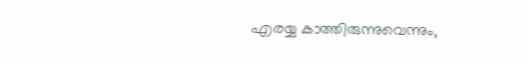എരയ്യ കാത്തിരുന്നുവെന്നും,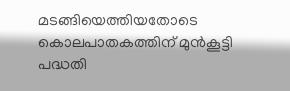മടങ്ങിയെത്തിയതോടെ കൊലപാതകത്തിന് മുന്‍കൂട്ടി പദ്ധതി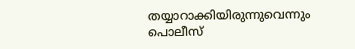തയ്യാറാക്കിയിരുന്നുവെന്നും പൊലീസ്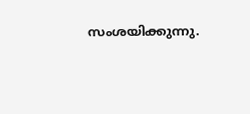സംശയിക്കുന്നു.